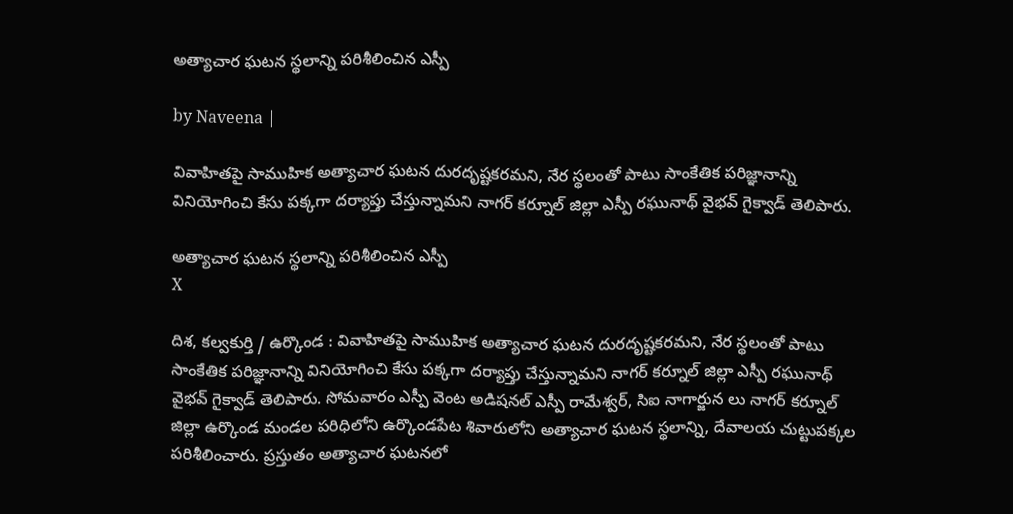అత్యాచార ఘటన స్థలాన్ని పరిశీలించిన ఎస్పీ

by Naveena |

వివాహితపై సాముహిక అత్యాచార ఘటన దురదృష్టకరమని, నేర స్థలంతో పాటు సాంకేతిక పరిజ్ఞానాన్ని వినియోగించి కేసు పక్కగా దర్యాప్తు చేస్తున్నామని నాగర్ కర్నూల్ జిల్లా ఎస్పీ రఘునాథ్ వైభవ్ గైక్వాడ్ తెలిపారు.

అత్యాచార ఘటన స్థలాన్ని పరిశీలించిన ఎస్పీ
X

దిశ, కల్వకుర్తి / ఉర్కొండ : వివాహితపై సాముహిక అత్యాచార ఘటన దురదృష్టకరమని, నేర స్థలంతో పాటు సాంకేతిక పరిజ్ఞానాన్ని వినియోగించి కేసు పక్కగా దర్యాప్తు చేస్తున్నామని నాగర్ కర్నూల్ జిల్లా ఎస్పీ రఘునాథ్ వైభవ్ గైక్వాడ్ తెలిపారు. సోమవారం ఎస్పీ వెంట అడిషనల్ ఎస్పీ రామేశ్వర్, సిఐ నాగార్జున లు నాగర్ కర్నూల్ జిల్లా ఉర్కొండ మండల పరిధిలోని ఉర్కొండపేట శివారులోని అత్యాచార ఘటన స్థలాన్ని, దేవాలయ చుట్టుపక్కల పరిశీలించారు. ప్రస్తుతం అత్యాచార ఘటనలో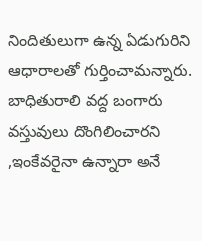నిందితులుగా ఉన్న ఏడుగురిని ఆధారాలతో గుర్తించామన్నారు. బాధితురాలి వద్ద బంగారు వస్తువులు దొంగిలించారని ,ఇంకేవరైనా ఉన్నారా అనే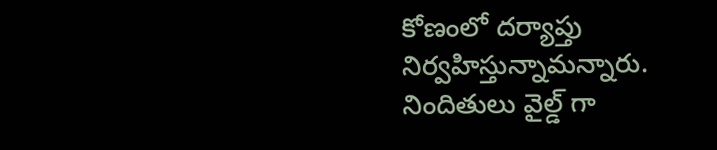కోణంలో దర్యాప్తు నిర్వహిస్తున్నామన్నారు. నిందితులు వైల్డ్ గా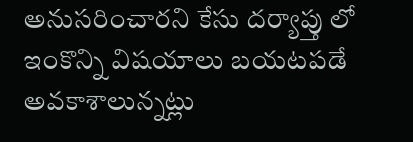అనుసరించారని కేసు దర్యాప్తు లో ఇంకొన్ని విషయాలు బయటపడే అవకాశాలున్నట్లు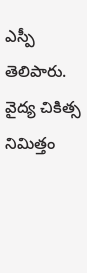ఎస్పీ తెలిపారు. వైద్య చికిత్స నిమిత్తం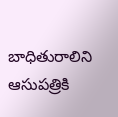బాధితురాలిని ఆసుపత్రికి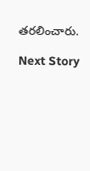తరలించారు.

Next Story